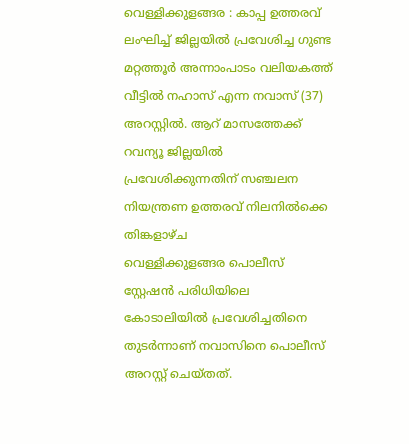വെള്ളിക്കുളങ്ങര : കാപ്പ ഉത്തരവ് ലംഘിച്ച് ജില്ലയിൽ പ്രവേശിച്ച ഗുണ്ട മറ്റത്തൂർ അന്നാംപാടം വലിയകത്ത് വീട്ടിൽ നഹാസ് എന്ന നവാസ് (37) അറസ്റ്റിൽ. ആറ് മാസത്തേക്ക് റവന്യൂ ജില്ലയിൽ പ്രവേശിക്കുന്നതിന് സഞ്ചലന നിയന്ത്രണ ഉത്തരവ് നിലനിൽക്കെ തിങ്കളാഴ്ച
വെള്ളിക്കുളങ്ങര പൊലീസ് സ്റ്റേഷൻ പരിധിയിലെ കോടാലിയിൽ പ്രവേശിച്ചതിനെ തുടർന്നാണ് നവാസിനെ പൊലീസ് അറസ്റ്റ് ചെയ്തത്.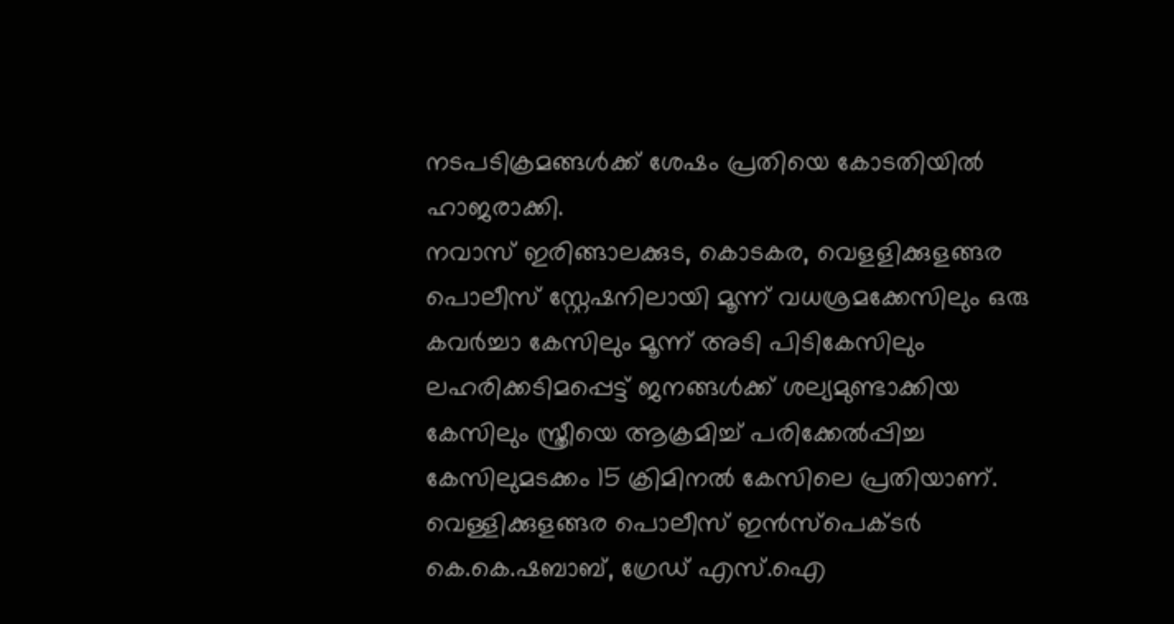നടപടിക്രമങ്ങൾക്ക് ശേഷം പ്രതിയെ കോടതിയിൽ ഹാജരാക്കി.
നവാസ് ഇരിങ്ങാലക്കുട, കൊടകര, വെളളിക്കുളങ്ങര പൊലീസ് സ്റ്റേഷനിലായി മൂന്ന് വധശ്രമക്കേസിലും ഒരു കവർച്ചാ കേസിലും മൂന്ന് അടി പിടികേസിലും ലഹരിക്കടിമപ്പെട്ട് ജനങ്ങൾക്ക് ശല്യമുണ്ടാക്കിയ കേസിലും സ്ത്രീയെ ആക്രമിച്ച് പരിക്കേൽപ്പിച്ച കേസിലുമടക്കം 15 ക്രിമിനൽ കേസിലെ പ്രതിയാണ്. വെള്ളിക്കുളങ്ങര പൊലീസ് ഇൻസ്പെക്ടർ കെ.കെ.ഷബാബ്, ഗ്രേഡ് എസ്.ഐ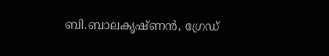ബി.ബാലകൃഷ്ണൻ, ഗ്രേഡ്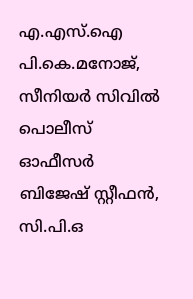എ.എസ്.ഐ പി.കെ.മനോജ്, സീനിയർ സിവിൽ പൊലീസ് ഓഫീസർ ബിജേഷ് സ്റ്റീഫൻ, സി.പി.ഒ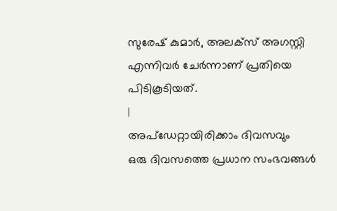സുരേഷ് കുമാർ, അലക്സ് അഗസ്റ്റി എന്നിവർ ചേർന്നാണ് പ്രതിയെ പിടികൂടിയത്.
|
അപ്ഡേറ്റായിരിക്കാം ദിവസവും
ഒരു ദിവസത്തെ പ്രധാന സംഭവങ്ങൾ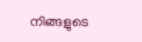നിങ്ങളുടെ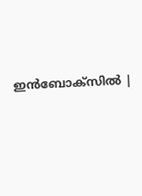ഇൻബോക്സിൽ |